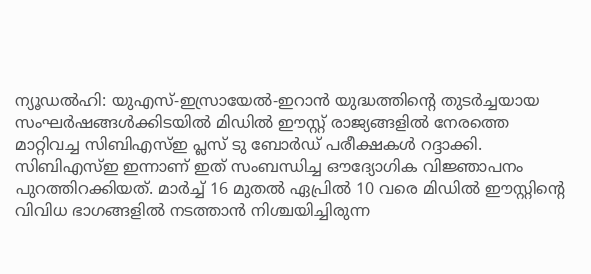ന്യൂഡൽഹി: യുഎസ്-ഇസ്രായേൽ-ഇറാൻ യുദ്ധത്തിന്റെ തുടർച്ചയായ സംഘർഷങ്ങൾക്കിടയിൽ മിഡിൽ ഈസ്റ്റ് രാജ്യങ്ങളിൽ നേരത്തെ മാറ്റിവച്ച സിബിഎസ്ഇ പ്ലസ് ടു ബോർഡ് പരീക്ഷകൾ റദ്ദാക്കി. സിബിഎസ്ഇ ഇന്നാണ് ഇത് സംബന്ധിച്ച ഔദ്യോഗിക വിജ്ഞാപനം പുറത്തിറക്കിയത്. മാർച്ച് 16 മുതൽ ഏപ്രിൽ 10 വരെ മിഡിൽ ഈസ്റ്റിന്റെ വിവിധ ഭാഗങ്ങളിൽ നടത്താൻ നിശ്ചയിച്ചിരുന്ന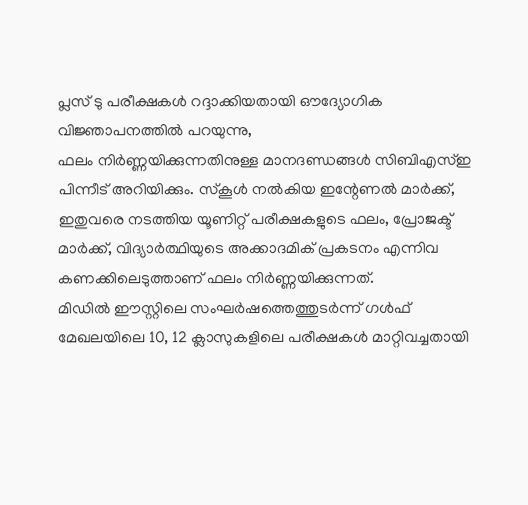പ്ലസ് ടു പരീക്ഷകൾ റദ്ദാക്കിയതായി ഔദ്യോഗിക വിജ്ഞാപനത്തിൽ പറയുന്നു,
ഫലം നിർണ്ണയിക്കുന്നതിനുള്ള മാനദണ്ഡങ്ങൾ സിബിഎസ്ഇ പിന്നീട് അറിയിക്കും. സ്കൂൾ നൽകിയ ഇന്റേണൽ മാർക്ക്, ഇതുവരെ നടത്തിയ യൂണിറ്റ് പരീക്ഷകളുടെ ഫലം, പ്രോജക്ട് മാർക്ക്, വിദ്യാർത്ഥിയുടെ അക്കാദമിക് പ്രകടനം എന്നിവ കണക്കിലെടുത്താണ് ഫലം നിർണ്ണയിക്കുന്നത്.
മിഡിൽ ഈസ്റ്റിലെ സംഘർഷത്തെത്തുടർന്ന് ഗൾഫ് മേഖലയിലെ 10, 12 ക്ലാസുകളിലെ പരീക്ഷകൾ മാറ്റിവച്ചതായി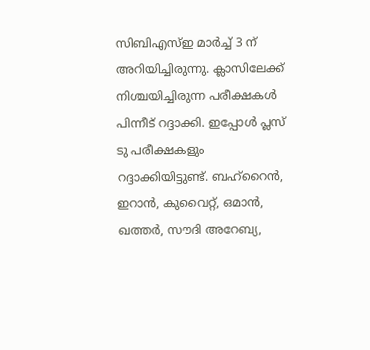സിബിഎസ്ഇ മാർച്ച് 3 ന് അറിയിച്ചിരുന്നു. ക്ലാസിലേക്ക് നിശ്ചയിച്ചിരുന്ന പരീക്ഷകൾ പിന്നീട് റദ്ദാക്കി. ഇപ്പോൾ പ്ലസ് ടു പരീക്ഷകളും റദ്ദാക്കിയിട്ടുണ്ട്. ബഹ്റൈൻ, ഇറാൻ, കുവൈറ്റ്, ഒമാൻ, ഖത്തർ, സൗദി അറേബ്യ,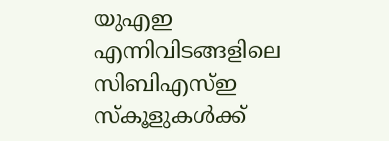യുഎഇ എന്നിവിടങ്ങളിലെ സിബിഎസ്ഇ സ്കൂളുകൾക്ക്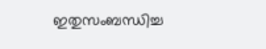ഇതുസംബന്ധിച്ച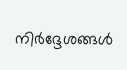നിർദ്ദേശങ്ങൾ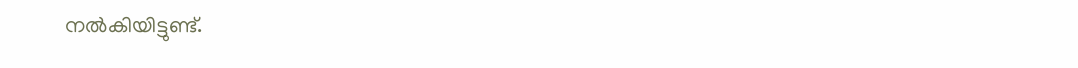നൽകിയിട്ടുണ്ട്.